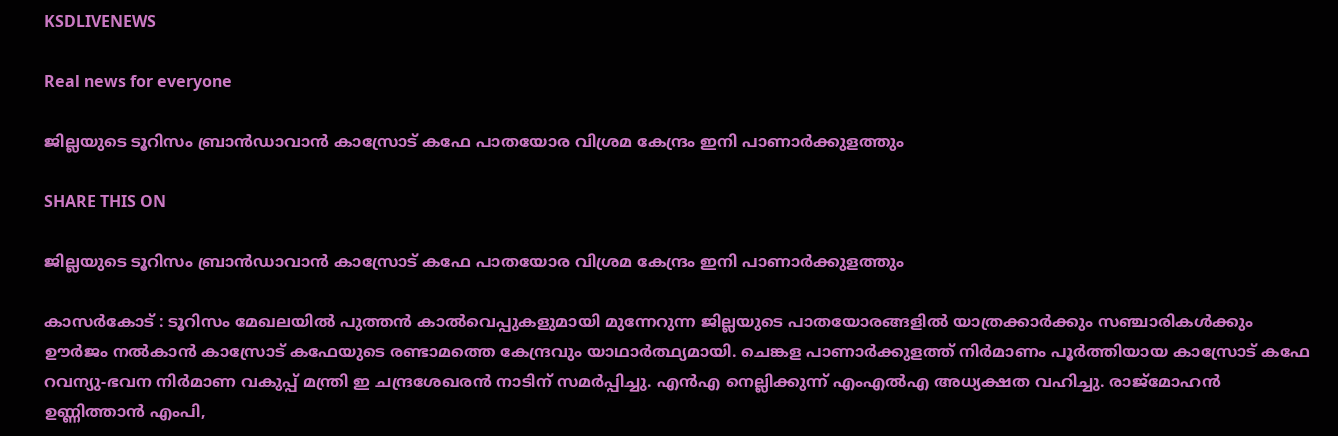KSDLIVENEWS

Real news for everyone

ജില്ലയുടെ ടൂറിസം ബ്രാന്‍ഡാവാന്‍ കാസ്രോട് കഫേ പാതയോര വിശ്രമ കേന്ദ്രം ഇനി പാണാര്‍ക്കുളത്തും

SHARE THIS ON

ജില്ലയുടെ ടൂറിസം ബ്രാന്‍ഡാവാന്‍ കാസ്രോട് കഫേ പാതയോര വിശ്രമ കേന്ദ്രം ഇനി പാണാര്‍ക്കുളത്തും

കാസർകോട് : ടൂറിസം മേഖലയില്‍ പുത്തന്‍ കാല്‍വെപ്പുകളുമായി മുന്നേറുന്ന ജില്ലയുടെ പാതയോരങ്ങളില്‍ യാത്രക്കാര്‍ക്കും സഞ്ചാരികള്‍ക്കും ഊര്‍ജം നല്‍കാന്‍ കാസ്രോട് കഫേയുടെ രണ്ടാമത്തെ കേന്ദ്രവും യാഥാര്‍ത്ഥ്യമായി. ചെങ്കള പാണാര്‍ക്കുളത്ത് നിര്‍മാണം പൂര്‍ത്തിയായ കാസ്രോട് കഫേ റവന്യു-ഭവന നിര്‍മാണ വകുപ്പ് മന്ത്രി ഇ ചന്ദ്രശേഖരന്‍ നാടിന് സമര്‍പ്പിച്ചു. എന്‍എ നെല്ലിക്കുന്ന് എംഎല്‍എ അധ്യക്ഷത വഹിച്ചു. രാജ്‌മോഹന്‍ ഉണ്ണിത്താന്‍ എംപി,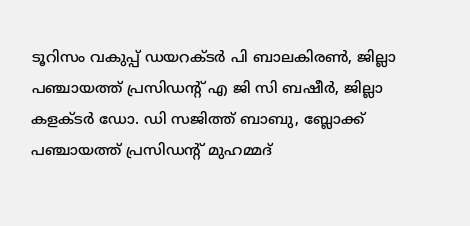ടൂറിസം വകുപ്പ് ഡയറക്ടര്‍ പി ബാലകിരണ്‍, ജില്ലാ പഞ്ചായത്ത് പ്രസിഡന്റ് എ ജി സി ബഷീര്‍, ജില്ലാ കളക്ടര്‍ ഡോ. ഡി സജിത്ത് ബാബു, ബ്ലോക്ക് പഞ്ചായത്ത് പ്രസിഡന്റ് മുഹമ്മദ്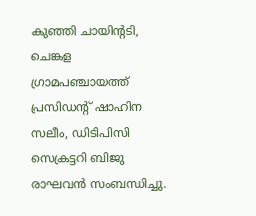കുഞ്ഞി ചായിന്റടി, ചെങ്കള ഗ്രാമപഞ്ചായത്ത് പ്രസിഡന്റ് ഷാഹിന സലീം, ഡിടിപിസി സെക്രട്ടറി ബിജു രാഘവന്‍ സംബന്ധിച്ചു.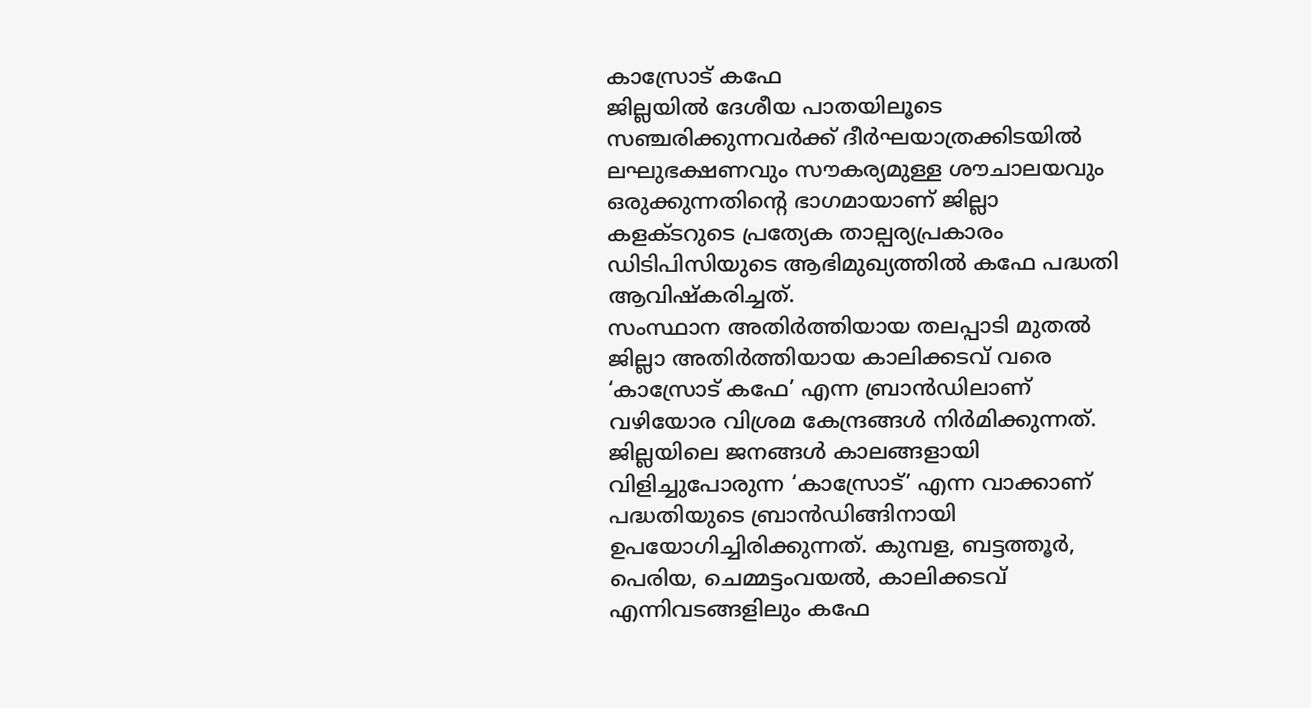കാസ്രോട് കഫേ
ജില്ലയില്‍ ദേശീയ പാതയിലൂടെ സഞ്ചരിക്കുന്നവര്‍ക്ക് ദീര്‍ഘയാത്രക്കിടയില്‍ ലഘുഭക്ഷണവും സൗകര്യമുള്ള ശൗചാലയവും ഒരുക്കുന്നതിന്റെ ഭാഗമായാണ് ജില്ലാ കളക്ടറുടെ പ്രത്യേക താല്പര്യപ്രകാരം ഡിടിപിസിയുടെ ആഭിമുഖ്യത്തില്‍ കഫേ പദ്ധതി ആവിഷ്‌കരിച്ചത്.
സംസ്ഥാന അതിര്‍ത്തിയായ തലപ്പാടി മുതല്‍ ജില്ലാ അതിര്‍ത്തിയായ കാലിക്കടവ് വരെ ‘കാസ്രോട് കഫേ’ എന്ന ബ്രാന്‍ഡിലാണ് വഴിയോര വിശ്രമ കേന്ദ്രങ്ങള്‍ നിര്‍മിക്കുന്നത്. ജില്ലയിലെ ജനങ്ങള്‍ കാലങ്ങളായി വിളിച്ചുപോരുന്ന ‘കാസ്രോട്’ എന്ന വാക്കാണ് പദ്ധതിയുടെ ബ്രാന്‍ഡിങ്ങിനായി ഉപയോഗിച്ചിരിക്കുന്നത്. കുമ്പള, ബട്ടത്തൂര്‍, പെരിയ, ചെമ്മട്ടംവയല്‍, കാലിക്കടവ് എന്നിവടങ്ങളിലും കഫേ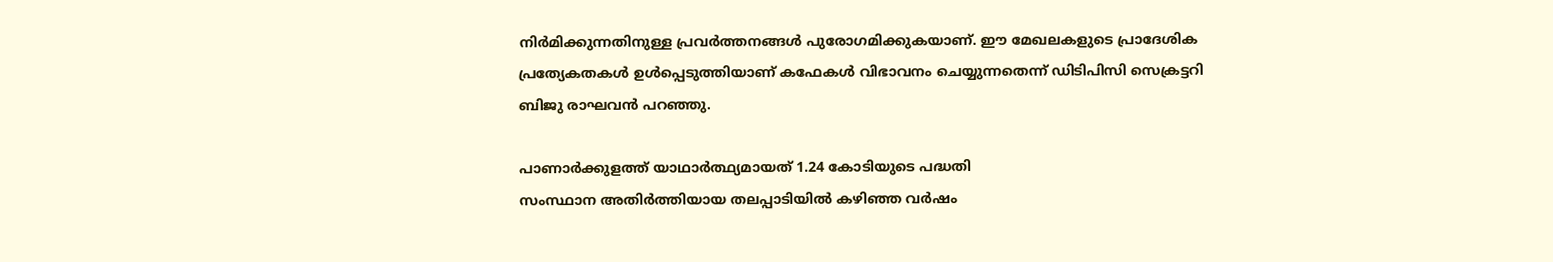നിര്‍മിക്കുന്നതിനുള്ള പ്രവര്‍ത്തനങ്ങള്‍ പുരോഗമിക്കുകയാണ്. ഈ മേഖലകളുടെ പ്രാദേശിക പ്രത്യേകതകള്‍ ഉള്‍പ്പെടുത്തിയാണ് കഫേകള്‍ വിഭാവനം ചെയ്യുന്നതെന്ന് ഡിടിപിസി സെക്രട്ടറി ബിജു രാഘവന്‍ പറഞ്ഞു.

പാണാര്‍ക്കുളത്ത് യാഥാര്‍ത്ഥ്യമായത് 1.24 കോടിയുടെ പദ്ധതി
സംസ്ഥാന അതിര്‍ത്തിയായ തലപ്പാടിയില്‍ കഴിഞ്ഞ വര്‍ഷം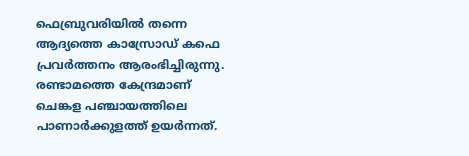ഫെബ്രുവരിയില്‍ തന്നെ ആദ്യത്തെ കാസ്രോഡ് കഫെ പ്രവര്‍ത്തനം ആരംഭിച്ചിരുന്നു. രണ്ടാമത്തെ കേന്ദ്രമാണ് ചെങ്കള പഞ്ചായത്തിലെ പാണാര്‍ക്കുളത്ത് ഉയര്‍ന്നത്.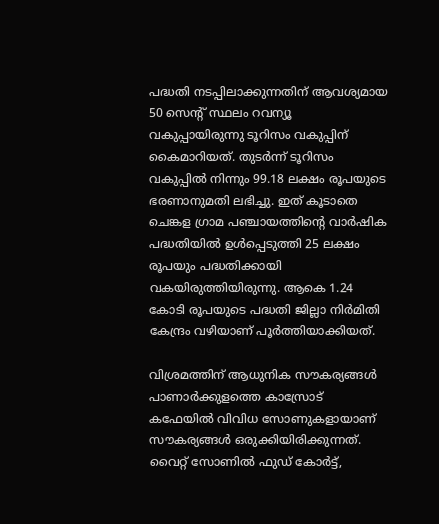പദ്ധതി നടപ്പിലാക്കുന്നതിന് ആവശ്യമായ 50 സെന്റ് സ്ഥലം റവന്യൂ വകുപ്പായിരുന്നു ടൂറിസം വകുപ്പിന് കൈമാറിയത്. തുടര്‍ന്ന് ടൂറിസം വകുപ്പില്‍ നിന്നും 99.18 ലക്ഷം രൂപയുടെ ഭരണാനുമതി ലഭിച്ചു. ഇത് കൂടാതെ ചെങ്കള ഗ്രാമ പഞ്ചായത്തിന്റെ വാര്‍ഷിക പദ്ധതിയില്‍ ഉള്‍പ്പെടുത്തി 25 ലക്ഷം രൂപയും പദ്ധതിക്കായി വകയിരുത്തിയിരുന്നു. ആകെ 1.24 കോടി രൂപയുടെ പദ്ധതി ജില്ലാ നിര്‍മിതി കേന്ദ്രം വഴിയാണ് പൂര്‍ത്തിയാക്കിയത്.

വിശ്രമത്തിന് ആധുനിക സൗകര്യങ്ങള്‍
പാണാര്‍ക്കുളത്തെ കാസ്രോട് കഫേയില്‍ വിവിധ സോണുകളായാണ് സൗകര്യങ്ങള്‍ ഒരുക്കിയിരിക്കുന്നത്. വൈറ്റ് സോണില്‍ ഫുഡ് കോര്‍ട്ട്,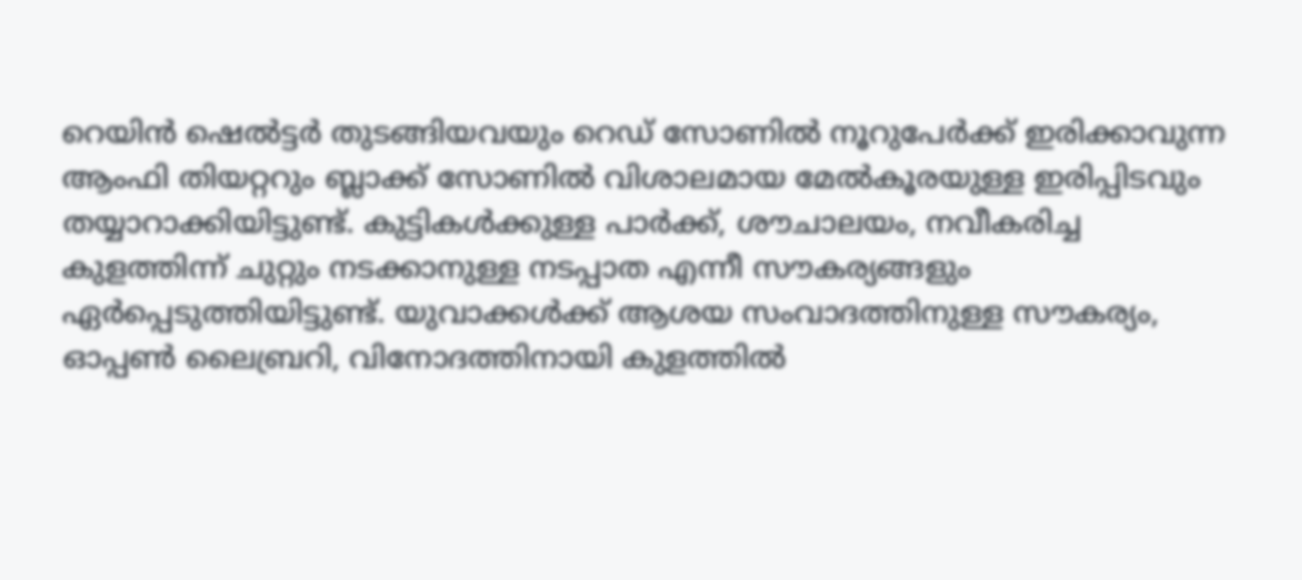റെയിന്‍ ഷെല്‍ട്ടര്‍ തുടങ്ങിയവയും റെഡ് സോണില്‍ നൂറുപേര്‍ക്ക് ഇരിക്കാവുന്ന ആംഫി തിയറ്ററും ബ്ലാക്ക് സോണില്‍ വിശാലമായ മേല്‍കൂരയുള്ള ഇരിപ്പിടവും തയ്യാറാക്കിയിട്ടുണ്ട്. കുട്ടികള്‍ക്കുള്ള പാര്‍ക്ക്, ശൗചാലയം, നവീകരിച്ച കുളത്തിന്ന് ചുറ്റും നടക്കാനുള്ള നടപ്പാത എന്നീ സൗകര്യങ്ങളും ഏര്‍പ്പെടുത്തിയിട്ടുണ്ട്. യുവാക്കള്‍ക്ക് ആശയ സംവാദത്തിനുള്ള സൗകര്യം, ഓപ്പണ്‍ ലൈബ്രറി, വിനോദത്തിനായി കുളത്തില്‍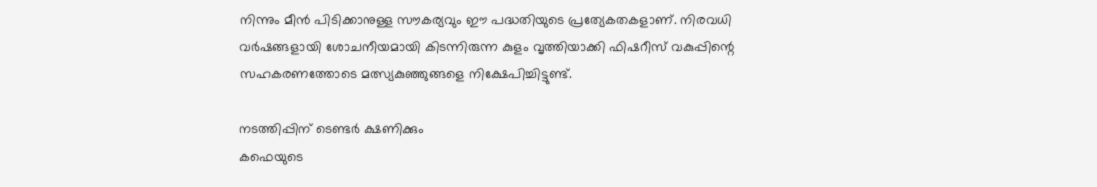നിന്നും മീന്‍ പിടിക്കാനുള്ള സൗകര്യവും ഈ പദ്ധതിയുടെ പ്രത്യേകതകളാണ്. നിരവധി വര്‍ഷങ്ങളായി ശോചനീയമായി കിടന്നിരുന്ന കുളം വൃത്തിയാക്കി ഫിഷറീസ് വകുപ്പിന്റെ സഹകരണത്തോടെ മത്സ്യകുഞ്ഞുങ്ങളെ നിക്ഷേപിച്ചിട്ടുണ്ട്.

നടത്തിപ്പിന് ടെണ്ടര്‍ ക്ഷണിക്കും
കഫെയുടെ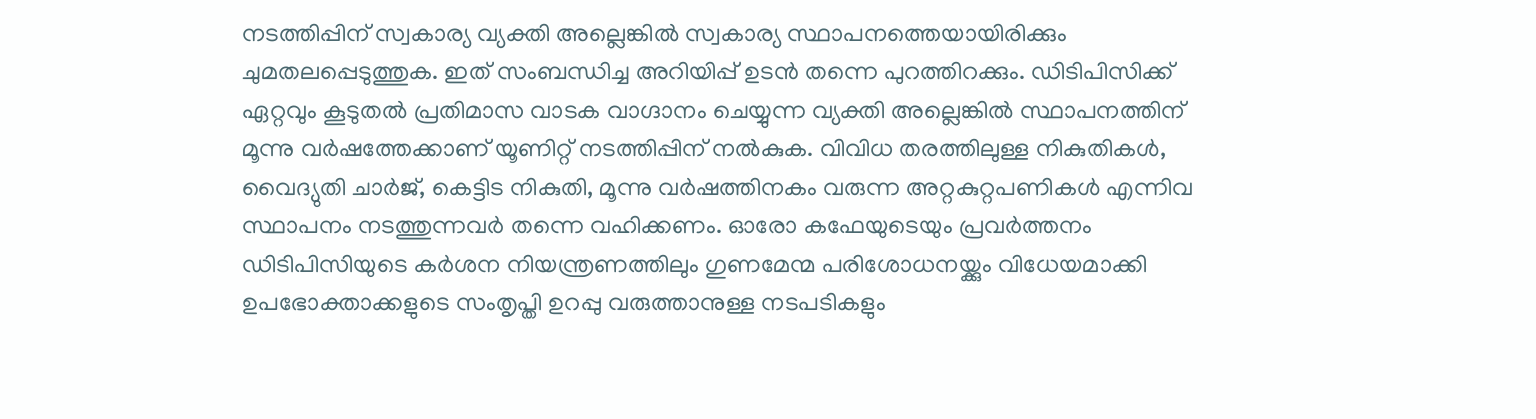നടത്തിപ്പിന് സ്വകാര്യ വ്യക്തി അല്ലെങ്കില്‍ സ്വകാര്യ സ്ഥാപനത്തെയായിരിക്കും ചുമതലപ്പെടുത്തുക. ഇത് സംബന്ധിച്ച അറിയിപ്പ് ഉടന്‍ തന്നെ പുറത്തിറക്കും. ഡിടിപിസിക്ക് ഏറ്റവും കൂടുതല്‍ പ്രതിമാസ വാടക വാഗ്ദാനം ചെയ്യുന്ന വ്യക്തി അല്ലെങ്കില്‍ സ്ഥാപനത്തിന് മൂന്നു വര്‍ഷത്തേക്കാണ് യൂണിറ്റ് നടത്തിപ്പിന് നല്‍കുക. വിവിധ തരത്തിലുള്ള നികുതികള്‍, വൈദ്യുതി ചാര്‍ജ്, കെട്ടിട നികുതി, മൂന്നു വര്‍ഷത്തിനകം വരുന്ന അറ്റകുറ്റപണികള്‍ എന്നിവ സ്ഥാപനം നടത്തുന്നവര്‍ തന്നെ വഹിക്കണം. ഓരോ കഫേയുടെയും പ്രവര്‍ത്തനം ഡിടിപിസിയുടെ കര്‍ശന നിയന്ത്രണത്തിലും ഗുണമേന്മ പരിശോധനയ്ക്കും വിധേയമാക്കി ഉപഭോക്താക്കളുടെ സംതൃപ്തി ഉറപ്പു വരുത്താനുള്ള നടപടികളും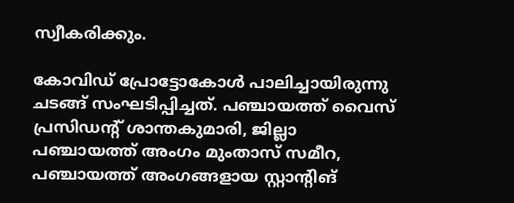സ്വീകരിക്കും.

കോവിഡ് പ്രോട്ടോകോള്‍ പാലിച്ചായിരുന്നു ചടങ്ങ് സംഘടിപ്പിച്ചത്. പഞ്ചായത്ത് വൈസ് പ്രസിഡന്റ് ശാന്തകുമാരി, ജില്ലാ പഞ്ചായത്ത് അംഗം മുംതാസ് സമീറ, പഞ്ചായത്ത് അംഗങ്ങളായ സ്റ്റാന്റിങ്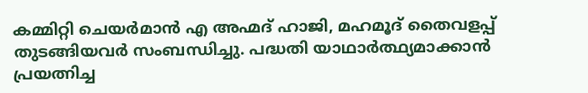കമ്മിറ്റി ചെയര്‍മാന്‍ എ അഹ്മദ് ഹാജി, മഹമൂദ് തൈവളപ്പ് തുടങ്ങിയവര്‍ സംബന്ധിച്ചു. പദ്ധതി യാഥാര്‍ത്ഥ്യമാക്കാന്‍ പ്രയത്നിച്ച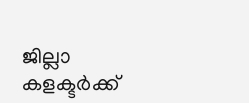ജില്ലാ കളക്ടര്‍ക്ക്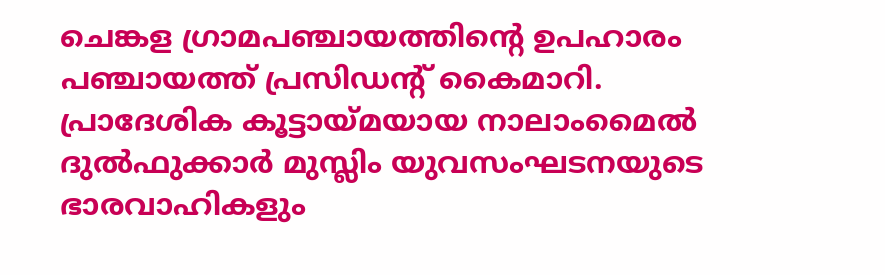ചെങ്കള ഗ്രാമപഞ്ചായത്തിന്റെ ഉപഹാരം പഞ്ചായത്ത് പ്രസിഡന്റ് കൈമാറി. പ്രാദേശിക കൂട്ടായ്മയായ നാലാംമൈല്‍ ദുല്‍ഫുക്കാര്‍ മുസ്ലിം യുവസംഘടനയുടെ ഭാരവാഹികളും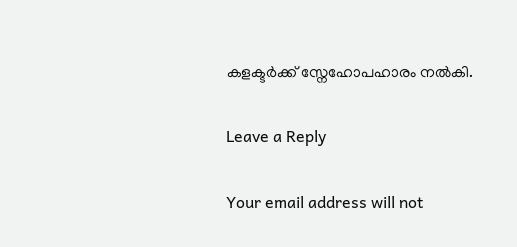കളക്ടര്‍ക്ക് സ്നേഹോപഹാരം നല്‍കി.

Leave a Reply

Your email address will not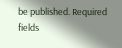be published. Required fields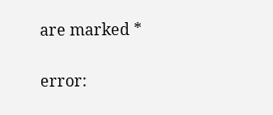are marked *

error: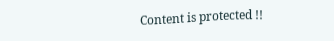Content is protected !!